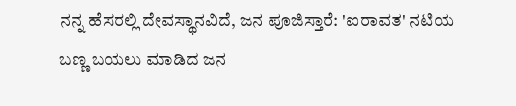ನನ್ನ ಹೆಸರಲ್ಲಿ ದೇವಸ್ಥಾನವಿದೆ, ಜನ ಪೂಜಿಸ್ತಾರೆ: 'ಐರಾವತ' ನಟಿಯ ಬಣ್ಣ ಬಯಲು ಮಾಡಿದ ಜನ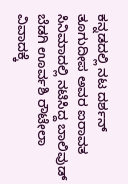ಕನ್ನಡದಲ್ಲಿ ನಟ ದರ್ಶನ್‌ ತೂಗುದೀಪ ಅವರ ಐರಾವತ ಸಿನಿಮಾದಲ್ಲಿ ನಟಿಸಿದ್ದ ಬಾಲಿವುಡ್‌ ಬೆಡಗಿ ಊರ್ವಶಿ ರೌಟೇಲಾ ವಿವಾದಕ್ಕೆ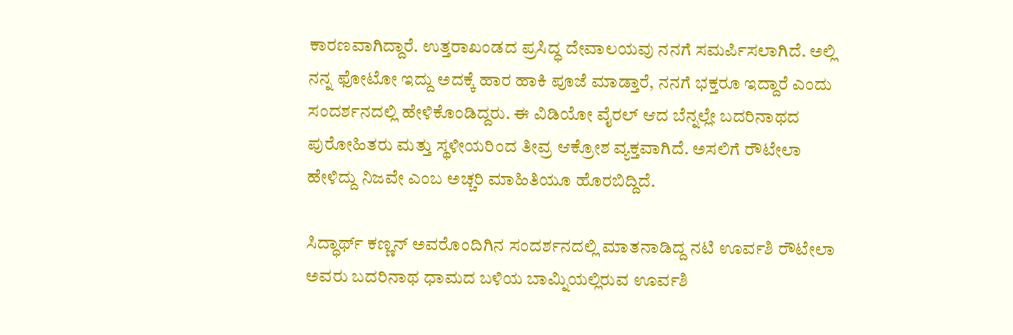ಕಾರಣವಾಗಿದ್ದಾರೆ. ಉತ್ತರಾಖಂಡದ ಪ್ರಸಿದ್ಧ ದೇವಾಲಯವು ನನಗೆ ಸಮರ್ಪಿಸಲಾಗಿದೆ. ಅಲ್ಲಿ ನನ್ನ ಫೋಟೋ ಇದ್ದು ಅದಕ್ಕೆ ಹಾರ ಹಾಕಿ ಪೂಜೆ ಮಾಡ್ತಾರೆ, ನನಗೆ ಭಕ್ತರೂ ಇದ್ದಾರೆ ಎಂದು ಸಂದರ್ಶನದಲ್ಲಿ ಹೇಳಿಕೊಂಡಿದ್ದರು. ಈ ವಿಡಿಯೋ ವೈರಲ್‌ ಆದ ಬೆನ್ನಲ್ಲೇ ಬದರಿನಾಥದ ಪುರೋಹಿತರು ಮತ್ತು ಸ್ಥಳೀಯರಿಂದ ತೀವ್ರ ಆಕ್ರೋಶ ವ್ಯಕ್ತವಾಗಿದೆ. ಅಸಲಿಗೆ ರೌಟೇಲಾ ಹೇಳಿದ್ದು ನಿಜವೇ ಎಂಬ ಅಚ್ಚರಿ ಮಾಹಿತಿಯೂ ಹೊರಬಿದ್ದಿದೆ.

ಸಿದ್ಧಾರ್ಥ್ ಕಣ್ಣನ್ ಅವರೊಂದಿಗಿನ ಸಂದರ್ಶನದಲ್ಲಿ ಮಾತನಾಡಿದ್ದ ನಟಿ ಊರ್ವಶಿ ರೌಟೇಲಾ ಅವರು ಬದರಿನಾಥ ಧಾಮದ ಬಳಿಯ ಬಾಮ್ನಿಯಲ್ಲಿರುವ ಊರ್ವಶಿ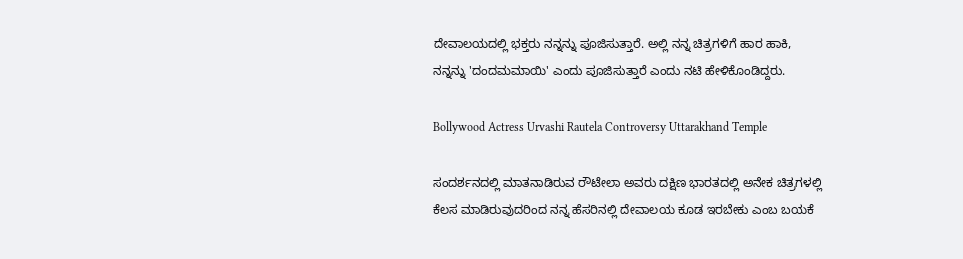ದೇವಾಲಯದಲ್ಲಿ ಭಕ್ತರು ನನ್ನನ್ನು ಪೂಜಿಸುತ್ತಾರೆ. ಅಲ್ಲಿ ನನ್ನ ಚಿತ್ರಗಳಿಗೆ ಹಾರ ಹಾಕಿ, ನನ್ನನ್ನು 'ದಂದಮಮಾಯಿ' ಎಂದು ಪೂಜಿಸುತ್ತಾರೆ ಎಂದು ನಟಿ ಹೇಳಿಕೊಂಡಿದ್ದರು.

Bollywood Actress Urvashi Rautela Controversy Uttarakhand Temple

ಸಂದರ್ಶನದಲ್ಲಿ ಮಾತನಾಡಿರುವ ರೌಟೇಲಾ ಅವರು ದಕ್ಷಿಣ ಭಾರತದಲ್ಲಿ ಅನೇಕ ಚಿತ್ರಗಳಲ್ಲಿ ಕೆಲಸ ಮಾಡಿರುವುದರಿಂದ ನನ್ನ ಹೆಸರಿನಲ್ಲಿ ದೇವಾಲಯ ಕೂಡ ಇರಬೇಕು ಎಂಬ ಬಯಕೆ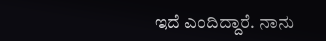ಇದೆ ಎಂದಿದ್ದಾರೆ. ನಾನು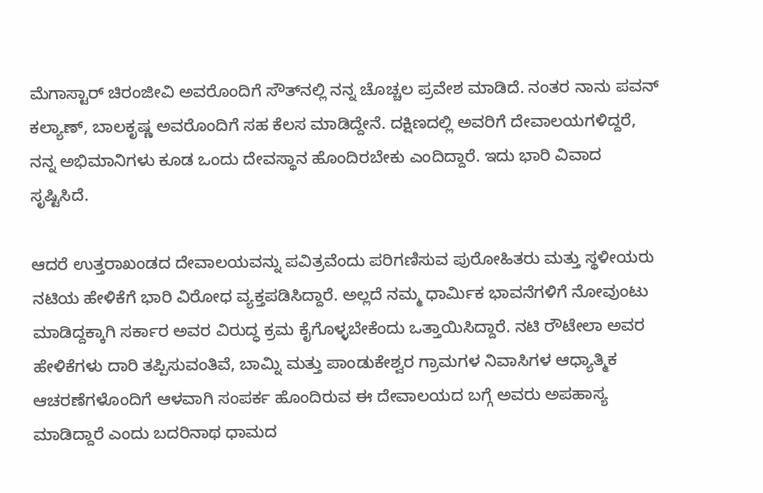ಮೆಗಾಸ್ಟಾರ್ ಚಿರಂಜೀವಿ ಅವರೊಂದಿಗೆ ಸೌತ್‌ನಲ್ಲಿ ನನ್ನ ಚೊಚ್ಚಲ ಪ್ರವೇಶ ಮಾಡಿದೆ. ನಂತರ ನಾನು ಪವನ್ ಕಲ್ಯಾಣ್, ಬಾಲಕೃಷ್ಣ ಅವರೊಂದಿಗೆ ಸಹ ಕೆಲಸ ಮಾಡಿದ್ದೇನೆ. ದಕ್ಷಿಣದಲ್ಲಿ ಅವರಿಗೆ ದೇವಾಲಯಗಳಿದ್ದರೆ, ನನ್ನ ಅಭಿಮಾನಿಗಳು ಕೂಡ ಒಂದು ದೇವಸ್ಥಾನ ಹೊಂದಿರಬೇಕು ಎಂದಿದ್ದಾರೆ. ಇದು ಭಾರಿ ವಿವಾದ ಸೃಷ್ಟಿಸಿದೆ.

ಆದರೆ ಉತ್ತರಾಖಂಡದ ದೇವಾಲಯವನ್ನು ಪವಿತ್ರವೆಂದು ಪರಿಗಣಿಸುವ ಪುರೋಹಿತರು ಮತ್ತು ಸ್ಥಳೀಯರು ನಟಿಯ ಹೇಳಿಕೆಗೆ ಭಾರಿ ವಿರೋಧ ವ್ಯಕ್ತಪಡಿಸಿದ್ದಾರೆ. ಅಲ್ಲದೆ ನಮ್ಮ ಧಾರ್ಮಿಕ ಭಾವನೆಗಳಿಗೆ ನೋವುಂಟು ಮಾಡಿದ್ದಕ್ಕಾಗಿ ಸರ್ಕಾರ ಅವರ ವಿರುದ್ಧ ಕ್ರಮ ಕೈಗೊಳ್ಳಬೇಕೆಂದು ಒತ್ತಾಯಿಸಿದ್ದಾರೆ. ನಟಿ ರೌಟೇಲಾ ಅವರ ಹೇಳಿಕೆಗಳು ದಾರಿ ತಪ್ಪಿಸುವಂತಿವೆ, ಬಾಮ್ನಿ ಮತ್ತು ಪಾಂಡುಕೇಶ್ವರ ಗ್ರಾಮಗಳ ನಿವಾಸಿಗಳ ಆಧ್ಯಾತ್ಮಿಕ ಆಚರಣೆಗಳೊಂದಿಗೆ ಆಳವಾಗಿ ಸಂಪರ್ಕ ಹೊಂದಿರುವ ಈ ದೇವಾಲಯದ ಬಗ್ಗೆ ಅವರು ಅಪಹಾಸ್ಯ ಮಾಡಿದ್ದಾರೆ ಎಂದು ಬದರಿನಾಥ ಧಾಮದ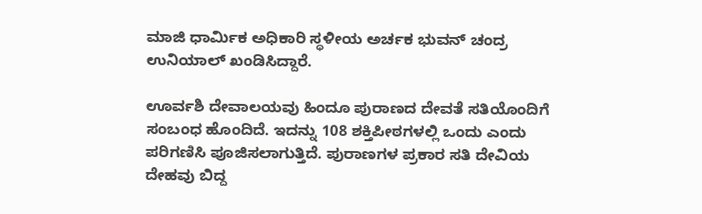ಮಾಜಿ ಧಾರ್ಮಿಕ ಅಧಿಕಾರಿ ಸ್ಥಳೀಯ ಅರ್ಚಕ ಭುವನ್ ಚಂದ್ರ ಉನಿಯಾಲ್ ಖಂಡಿಸಿದ್ದಾರೆ.

ಊರ್ವಶಿ ದೇವಾಲಯವು ಹಿಂದೂ ಪುರಾಣದ ದೇವತೆ ಸತಿಯೊಂದಿಗೆ ಸಂಬಂಧ ಹೊಂದಿದೆ. ಇದನ್ನು 108 ಶಕ್ತಿಪೀಠಗಳಲ್ಲಿ ಒಂದು ಎಂದು ಪರಿಗಣಿಸಿ ಪೂಜಿಸಲಾಗುತ್ತಿದೆ. ಪುರಾಣಗಳ ಪ್ರಕಾರ ಸತಿ ದೇವಿಯ ದೇಹವು ಬಿದ್ದ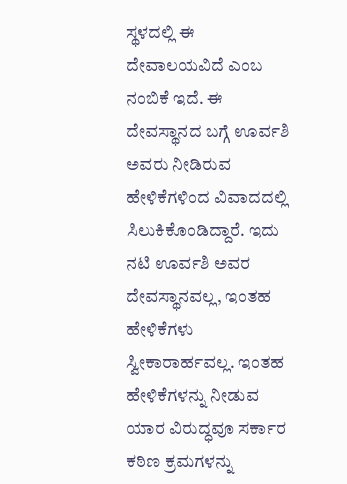ಸ್ಥಳದಲ್ಲಿ ಈ ದೇವಾಲಯವಿದೆ ಎಂಬ ನಂಬಿಕೆ ಇದೆ. ಈ ದೇವಸ್ಥಾನದ ಬಗ್ಗೆ ಊರ್ವಶಿ ಅವರು ನೀಡಿರುವ ಹೇಳಿಕೆಗಳಿಂದ ವಿವಾದದಲ್ಲಿ ಸಿಲುಕಿಕೊಂಡಿದ್ದಾರೆ. ಇದು ನಟಿ ಊರ್ವಶಿ ಅವರ ದೇವಸ್ಥಾನವಲ್ಲ, ಇಂತಹ ಹೇಳಿಕೆಗಳು ಸ್ವೀಕಾರಾರ್ಹವಲ್ಲ. ಇಂತಹ ಹೇಳಿಕೆಗಳನ್ನು ನೀಡುವ ಯಾರ ವಿರುದ್ಧವೂ ಸರ್ಕಾರ ಕಠಿಣ ಕ್ರಮಗಳನ್ನು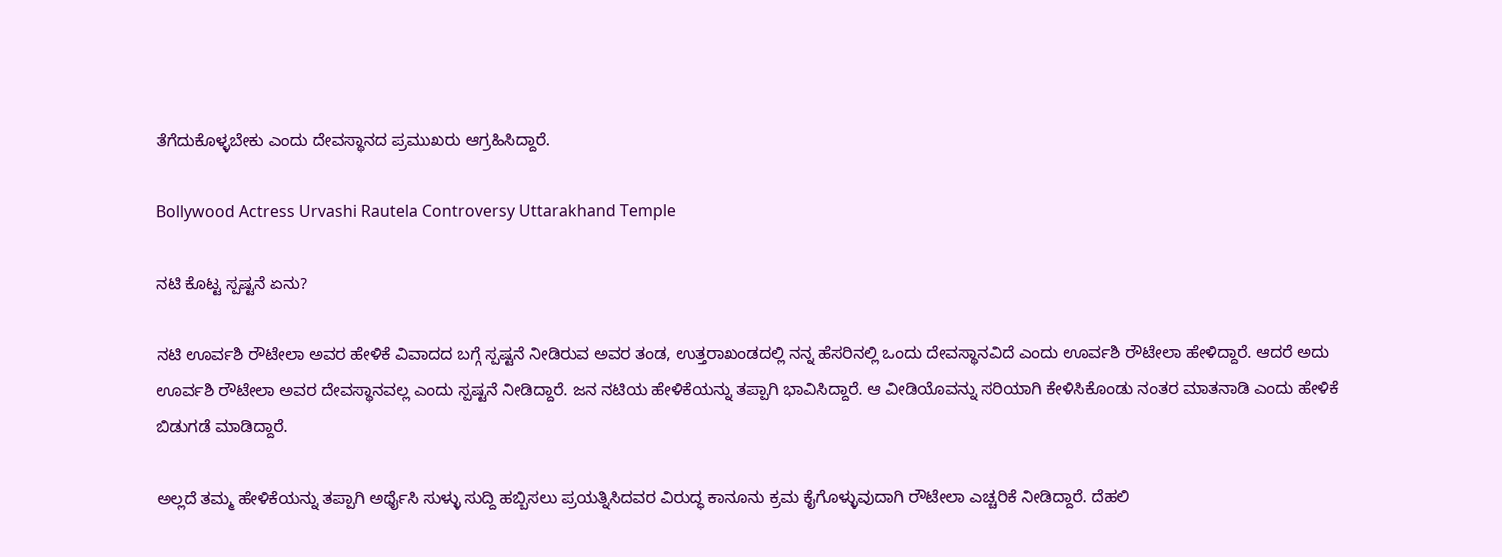ತೆಗೆದುಕೊಳ್ಳಬೇಕು ಎಂದು ದೇವಸ್ಥಾನದ ಪ್ರಮುಖರು ಆಗ್ರಹಿಸಿದ್ದಾರೆ.

Bollywood Actress Urvashi Rautela Controversy Uttarakhand Temple

ನಟಿ ಕೊಟ್ಟ ಸ್ಪಷ್ಟನೆ ಏನು?

ನಟಿ ಊರ್ವಶಿ ರೌಟೇಲಾ ಅವರ ಹೇಳಿಕೆ ವಿವಾದದ ಬಗ್ಗೆ ಸ್ಪಷ್ಟನೆ ನೀಡಿರುವ ಅವರ ತಂಡ, ಉತ್ತರಾಖಂಡದಲ್ಲಿ ನನ್ನ ಹೆಸರಿನಲ್ಲಿ ಒಂದು ದೇವಸ್ಥಾನವಿದೆ ಎಂದು ಊರ್ವಶಿ ರೌಟೇಲಾ ಹೇಳಿದ್ದಾರೆ. ಆದರೆ ಅದು ಊರ್ವಶಿ ರೌಟೇಲಾ ಅವರ ದೇವಸ್ಥಾನವಲ್ಲ ಎಂದು ಸ್ಪಷ್ಟನೆ ನೀಡಿದ್ದಾರೆ. ಜನ ನಟಿಯ ಹೇಳಿಕೆಯನ್ನು ತಪ್ಪಾಗಿ ಭಾವಿಸಿದ್ದಾರೆ. ಆ ವೀಡಿಯೊವನ್ನು ಸರಿಯಾಗಿ ಕೇಳಿಸಿಕೊಂಡು ನಂತರ ಮಾತನಾಡಿ ಎಂದು ಹೇಳಿಕೆ ಬಿಡುಗಡೆ ಮಾಡಿದ್ದಾರೆ.

ಅಲ್ಲದೆ ತಮ್ಮ ಹೇಳಿಕೆಯನ್ನು ತಪ್ಪಾಗಿ ಅರ್ಥೈಸಿ ಸುಳ್ಳು ಸುದ್ದಿ ಹಬ್ಬಿಸಲು ಪ್ರಯತ್ನಿಸಿದವರ ವಿರುದ್ಧ ಕಾನೂನು ಕ್ರಮ ಕೈಗೊಳ್ಳುವುದಾಗಿ ರೌಟೇಲಾ ಎಚ್ಚರಿಕೆ ನೀಡಿದ್ದಾರೆ. ದೆಹಲಿ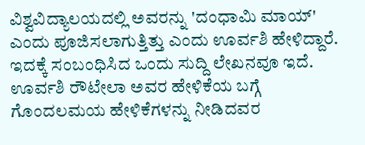ವಿಶ್ವವಿದ್ಯಾಲಯದಲ್ಲಿ ಅವರನ್ನು 'ದಂಧಾಮಿ ಮಾಯ್' ಎಂದು ಪೂಜಿಸಲಾಗುತ್ತಿತ್ತು ಎಂದು ಊರ್ವಶಿ ಹೇಳಿದ್ದಾರೆ. ಇದಕ್ಕೆ ಸಂಬಂಧಿಸಿದ ಒಂದು ಸುದ್ದಿ ಲೇಖನವೂ ಇದೆ. ಊರ್ವಶಿ ರೌಟೇಲಾ ಅವರ ಹೇಳಿಕೆಯ ಬಗ್ಗೆ ಗೊಂದಲಮಯ ಹೇಳಿಕೆಗಳನ್ನು ನೀಡಿದವರ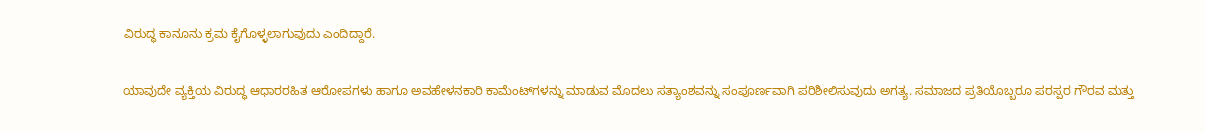ವಿರುದ್ಧ ಕಾನೂನು ಕ್ರಮ ಕೈಗೊಳ್ಳಲಾಗುವುದು ಎಂದಿದ್ದಾರೆ.

ಯಾವುದೇ ವ್ಯಕ್ತಿಯ ವಿರುದ್ಧ ಆಧಾರರಹಿತ ಆರೋಪಗಳು ಹಾಗೂ ಅವಹೇಳನಕಾರಿ ಕಾಮೆಂಟ್‌ಗಳನ್ನು ಮಾಡುವ ಮೊದಲು ಸತ್ಯಾಂಶವನ್ನು ಸಂಪೂರ್ಣವಾಗಿ ಪರಿಶೀಲಿಸುವುದು ಅಗತ್ಯ. ಸಮಾಜದ ಪ್ರತಿಯೊಬ್ಬರೂ ಪರಸ್ಪರ ಗೌರವ ಮತ್ತು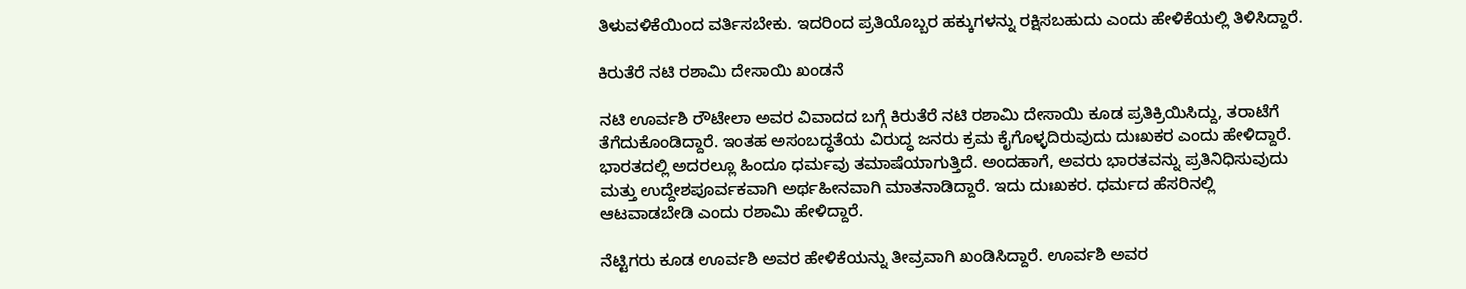ತಿಳುವಳಿಕೆಯಿಂದ ವರ್ತಿಸಬೇಕು. ಇದರಿಂದ ಪ್ರತಿಯೊಬ್ಬರ ಹಕ್ಕುಗಳನ್ನು ರಕ್ಷಿಸಬಹುದು ಎಂದು ಹೇಳಿಕೆಯಲ್ಲಿ ತಿಳಿಸಿದ್ದಾರೆ.

ಕಿರುತೆರೆ ನಟಿ ರಶಾಮಿ ದೇಸಾಯಿ ಖಂಡನೆ

ನಟಿ ಊರ್ವಶಿ ರೌಟೇಲಾ ಅವರ ವಿವಾದದ ಬಗ್ಗೆ ಕಿರುತೆರೆ ನಟಿ ರಶಾಮಿ ದೇಸಾಯಿ ಕೂಡ ಪ್ರತಿಕ್ರಿಯಿಸಿದ್ದು, ತರಾಟೆಗೆ ತೆಗೆದುಕೊಂಡಿದ್ದಾರೆ. ಇಂತಹ ಅಸಂಬದ್ಧತೆಯ ವಿರುದ್ಧ ಜನರು ಕ್ರಮ ಕೈಗೊಳ್ಳದಿರುವುದು ದುಃಖಕರ ಎಂದು ಹೇಳಿದ್ದಾರೆ. ಭಾರತದಲ್ಲಿ ಅದರಲ್ಲೂ ಹಿಂದೂ ಧರ್ಮವು ತಮಾಷೆಯಾಗುತ್ತಿದೆ. ಅಂದಹಾಗೆ, ಅವರು ಭಾರತವನ್ನು ಪ್ರತಿನಿಧಿಸುವುದು ಮತ್ತು ಉದ್ದೇಶಪೂರ್ವಕವಾಗಿ ಅರ್ಥಹೀನವಾಗಿ ಮಾತನಾಡಿದ್ದಾರೆ. ಇದು ದುಃಖಕರ. ಧರ್ಮದ ಹೆಸರಿನಲ್ಲಿ ಆಟವಾಡಬೇಡಿ ಎಂದು ರಶಾಮಿ ಹೇಳಿದ್ದಾರೆ.

ನೆಟ್ಟಿಗರು ಕೂಡ ಊರ್ವಶಿ ಅವರ ಹೇಳಿಕೆಯನ್ನು ತೀವ್ರವಾಗಿ ಖಂಡಿಸಿದ್ದಾರೆ. ಊರ್ವಶಿ ಅವರ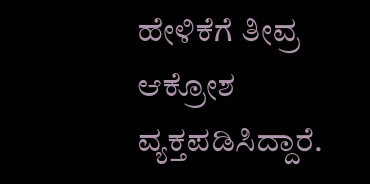ಹೇಳಿಕೆಗೆ ತೀವ್ರ ಆಕ್ರೋಶ ವ್ಯಕ್ತಪಡಿಸಿದ್ದಾರೆ.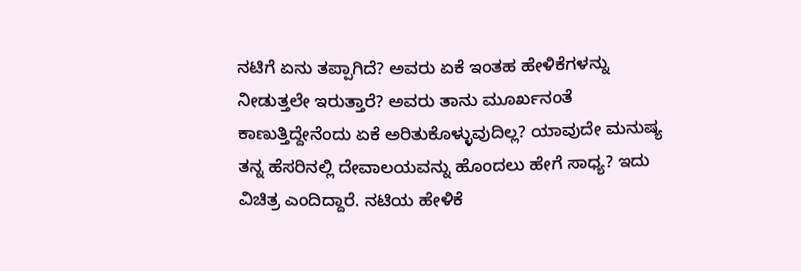ನಟಿಗೆ ಏನು ತಪ್ಪಾಗಿದೆ? ಅವರು ಏಕೆ ಇಂತಹ ಹೇಳಿಕೆಗಳನ್ನು ನೀಡುತ್ತಲೇ ಇರುತ್ತಾರೆ? ಅವರು ತಾನು ಮೂರ್ಖನಂತೆ ಕಾಣುತ್ತಿದ್ದೇನೆಂದು ಏಕೆ ಅರಿತುಕೊಳ್ಳುವುದಿಲ್ಲ? ಯಾವುದೇ ಮನುಷ್ಯ ತನ್ನ ಹೆಸರಿನಲ್ಲಿ ದೇವಾಲಯವನ್ನು ಹೊಂದಲು ಹೇಗೆ ಸಾಧ್ಯ? ಇದು ವಿಚಿತ್ರ ಎಂದಿದ್ದಾರೆ. ನಟಿಯ ಹೇಳಿಕೆ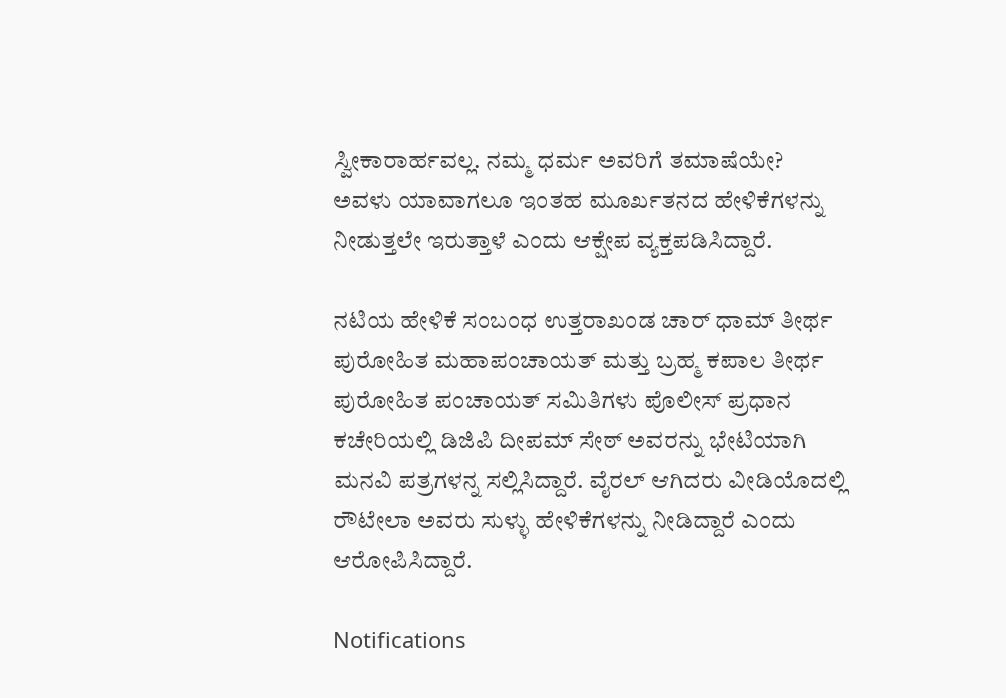ಸ್ವೀಕಾರಾರ್ಹವಲ್ಲ. ನಮ್ಮ ಧರ್ಮ ಅವರಿಗೆ ತಮಾಷೆಯೇ? ಅವಳು ಯಾವಾಗಲೂ ಇಂತಹ ಮೂರ್ಖತನದ ಹೇಳಿಕೆಗಳನ್ನು ನೀಡುತ್ತಲೇ ಇರುತ್ತಾಳೆ ಎಂದು ಆಕ್ಷೇಪ ವ್ಯಕ್ತಪಡಿಸಿದ್ದಾರೆ.

ನಟಿಯ ಹೇಳಿಕೆ ಸಂಬಂಧ ಉತ್ತರಾಖಂಡ ಚಾರ್ ಧಾಮ್ ತೀರ್ಥ ಪುರೋಹಿತ ಮಹಾಪಂಚಾಯತ್ ಮತ್ತು ಬ್ರಹ್ಮ ಕಪಾಲ ತೀರ್ಥ ಪುರೋಹಿತ ಪಂಚಾಯತ್ ಸಮಿತಿಗಳು ಪೊಲೀಸ್ ಪ್ರಧಾನ ಕಚೇರಿಯಲ್ಲಿ ಡಿಜಿಪಿ ದೀಪಮ್ ಸೇಠ್ ಅವರನ್ನು ಭೇಟಿಯಾಗಿ ಮನವಿ ಪತ್ರಗಳನ್ನ ಸಲ್ಲಿಸಿದ್ದಾರೆ. ವೈರಲ್‌ ಆಗಿದರು ವೀಡಿಯೊದಲ್ಲಿ ರೌಟೇಲಾ ಅವರು ಸುಳ್ಳು ಹೇಳಿಕೆಗಳನ್ನು ನೀಡಿದ್ದಾರೆ ಎಂದು ಆರೋಪಿಸಿದ್ದಾರೆ.

Notifications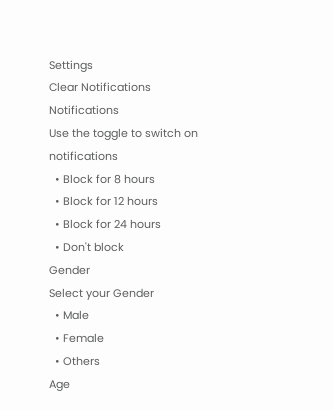Settings
Clear Notifications
Notifications
Use the toggle to switch on notifications
  • Block for 8 hours
  • Block for 12 hours
  • Block for 24 hours
  • Don't block
Gender
Select your Gender
  • Male
  • Female
  • Others
Age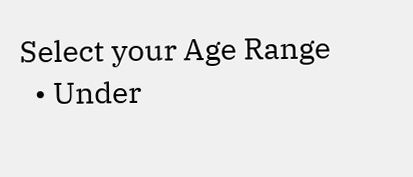Select your Age Range
  • Under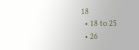18
  • 18 to 25
  • 26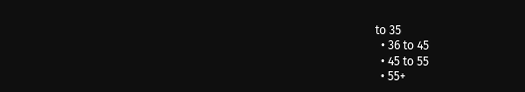to 35
  • 36 to 45
  • 45 to 55
  • 55+